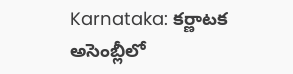Karnataka: కర్ణాటక అసెంబ్లీలో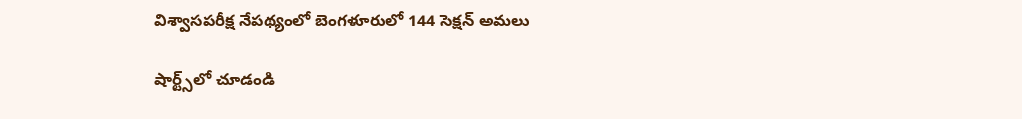విశ్వాసపరీక్ష నేపథ్యంలో బెంగళూరులో 144 సెక్షన్ అమలు

షార్ట్స్‌లో చూడండి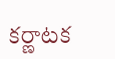కర్ణాటక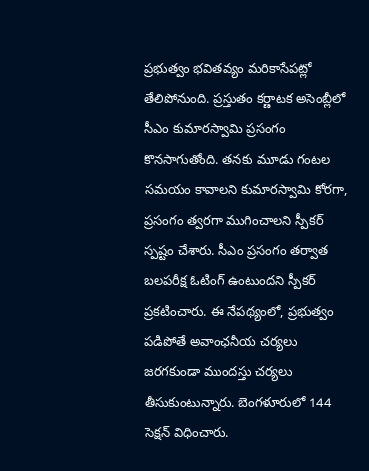ప్రభుత్వం భవితవ్యం మరికాసేపట్లో తేలిపోనుంది. ప్రస్తుతం కర్ణాటక అసెంబ్లీలో సీఎం కుమారస్వామి ప్రసంగం కొనసాగుతోంది. తనకు మూడు గంటల సమయం కావాలని కుమారస్వామి కోరగా, ప్రసంగం త్వరగా ముగించాలని స్పీకర్ స్పష్టం చేశారు. సీఎం ప్రసంగం తర్వాత బలపరీక్ష ఓటింగ్ ఉంటుందని స్పీకర్ ప్రకటించారు. ఈ నేపథ్యంలో, ప్రభుత్వం పడిపోతే అవాంఛనీయ చర్యలు జరగకుండా ముందస్తు చర్యలు తీసుకుంటున్నారు. బెంగళూరులో 144 సెక్షన్ విధించారు.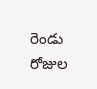రెండు రోజుల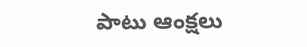పాటు ఆంక్షలు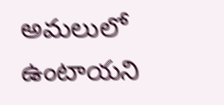అమలులో ఉంటాయని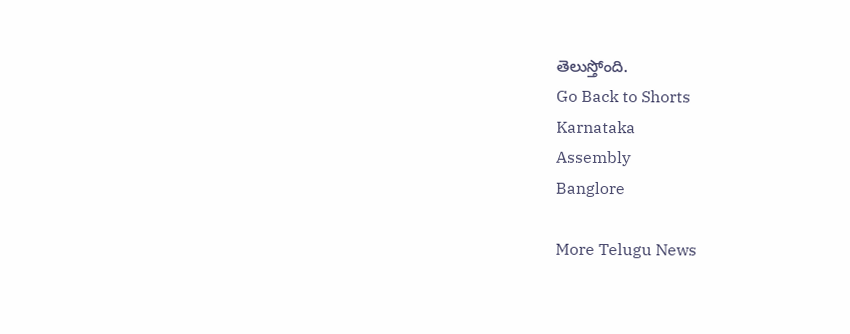తెలుస్తోంది.
Go Back to Shorts
Karnataka
Assembly
Banglore

More Telugu News